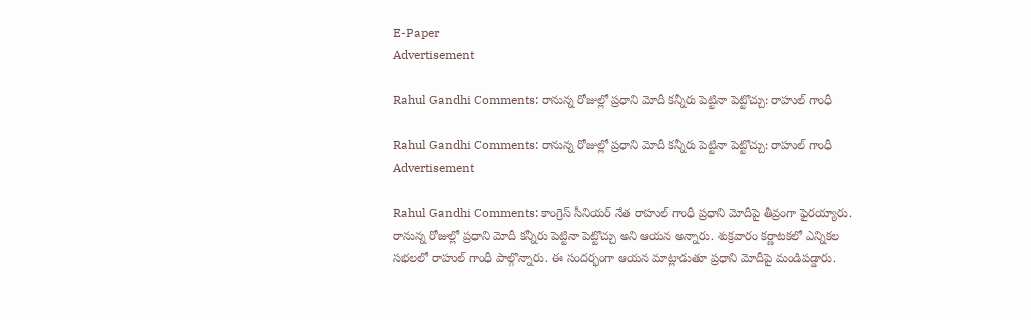E-Paper
Advertisement

Rahul Gandhi Comments: రానున్న రోజుల్లో ప్రధాని మోదీ కన్నీరు పెట్టినా పెట్టొచ్చు: రాహుల్ గాంధీ

Rahul Gandhi Comments: రానున్న రోజుల్లో ప్రధాని మోదీ కన్నీరు పెట్టినా పెట్టొచ్చు: రాహుల్ గాంధీ
Advertisement

Rahul Gandhi Comments: కాంగ్రెస్ సీనియర్ నేత రాహుల్ గాంధీ ప్రధాని మోదీపై తీవ్రంగా ఫైరయ్యారు. రానున్న రోజుల్లో ప్రధాని మోదీ కన్నీరు పెట్టినా పెట్టొచ్చు అని ఆయన అన్నారు. శుక్రవారం కర్ణాటకలో ఎన్నికల సభలలో రాహుల్ గాంధీ పాల్గొన్నారు. ఈ సందర్భంగా ఆయన మాట్లాడుతూ ప్రధాని మోదీపై మండిపడ్డారు.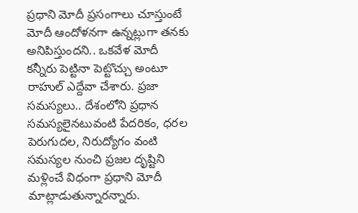ప్రధాని మోదీ ప్రసంగాలు చూస్తుంటే మోదీ ఆందోళనగా ఉన్నట్లుగా తనకు అనిపిస్తుందని.. ఒకవేళ మోదీ కన్నీరు పెట్టినా పెట్టొచ్చు అంటూ రాహుల్ ఎద్దేవా చేశారు. ప్రజా సమస్యలు.. దేశంలోని ప్రధాన సమస్యలైనటువంటి పేదరికం, ధరల పెరుగుదల, నిరుద్యోగం వంటి సమస్యల నుంచి ప్రజల దృష్టిని మళ్లించే విధంగా ప్రధాని మోదీ మాట్లాడుతున్నారన్నారు.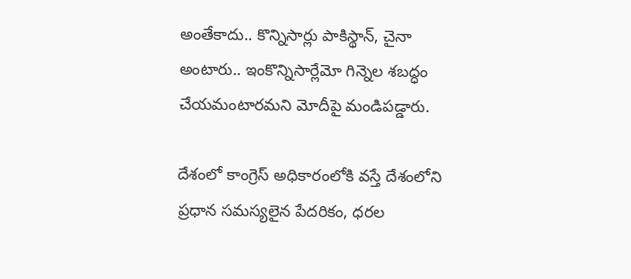అంతేకాదు.. కొన్నిసార్లు పాకిస్థాన్, చైనా అంటారు.. ఇంకొన్నిసార్లేమో గిన్నెల శబద్ధం చేయమంటారమని మోదీపై మండిపడ్డారు.

దేశంలో కాంగ్రెస్ అధికారంలోకి వస్తే దేశంలోని ప్రధాన సమస్యలైన పేదరికం, ధరల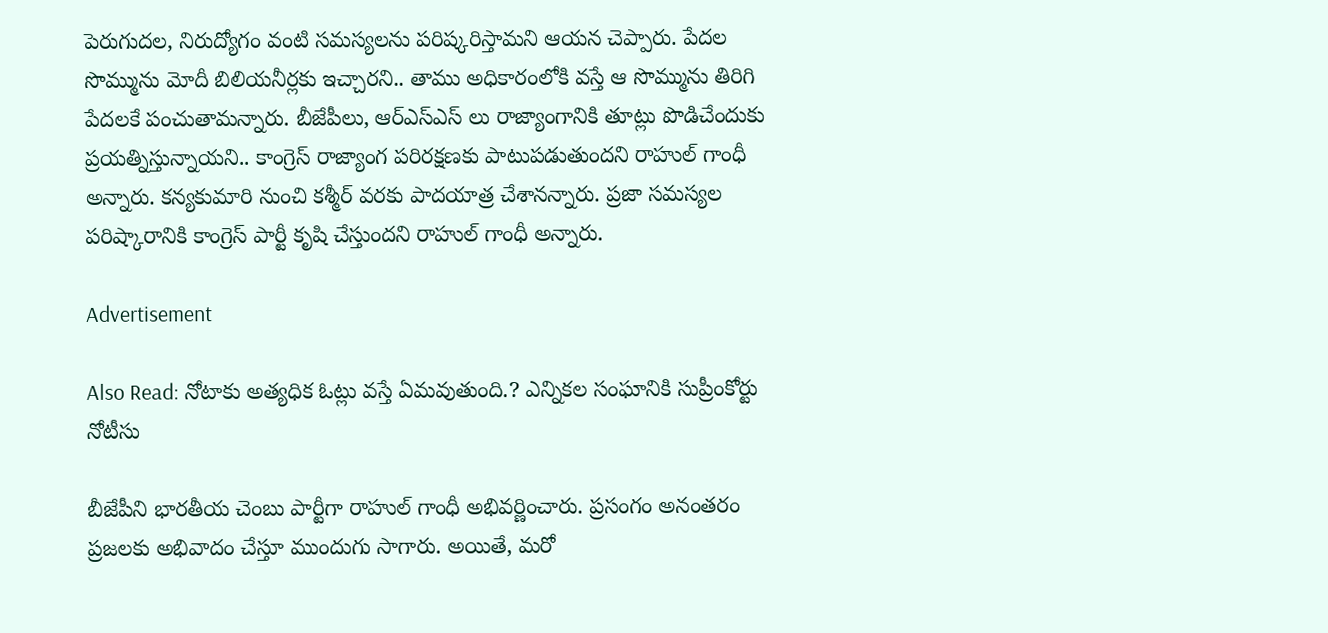పెరుగుదల, నిరుద్యోగం వంటి సమస్యలను పరిష్కరిస్తామని ఆయన చెప్పారు. పేదల సొమ్మును మోదీ బిలియనీర్లకు ఇచ్చారని.. తాము అధికారంలోకి వస్తే ఆ సొమ్మును తిరిగి పేదలకే పంచుతామన్నారు. బీజేపీలు, ఆర్ఎస్ఎస్ లు రాజ్యాంగానికి తూట్లు పొడిచేందుకు ప్రయత్నిస్తున్నాయని.. కాంగ్రెస్ రాజ్యాంగ పరిరక్షణకు పాటుపడుతుందని రాహుల్ గాంధీ అన్నారు. కన్యకుమారి నుంచి కశ్మీర్ వరకు పాదయాత్ర చేశానన్నారు. ప్రజా సమస్యల పరిష్కారానికి కాంగ్రెస్ పార్టీ కృషి చేస్తుందని రాహుల్ గాంధీ అన్నారు.

Advertisement

Also Read: నోటాకు అత్యధిక ఓట్లు వస్తే ఏమవుతుంది.? ఎన్నికల సంఘానికి సుప్రీంకోర్టు నోటీసు

బీజేపీని భారతీయ చెంబు పార్టీగా రాహుల్ గాంధీ అభివర్ణించారు. ప్రసంగం అనంతరం ప్రజలకు అభివాదం చేస్తూ ముందుగు సాగారు. అయితే, మరో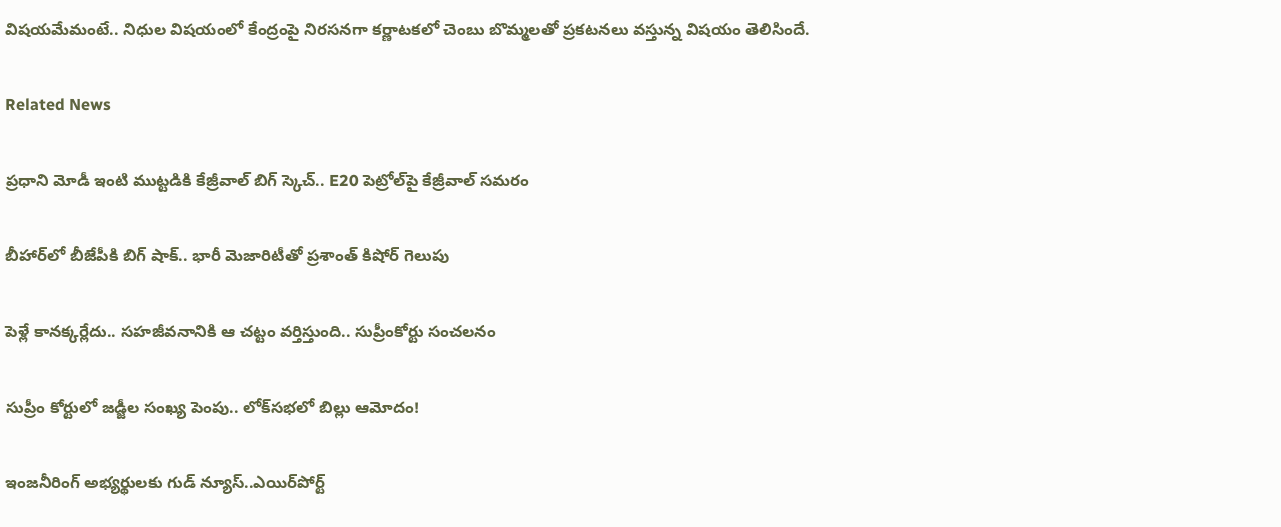విషయమేమంటే.. నిధుల విషయంలో కేంద్రంపై నిరసనగా కర్ణాటకలో చెంబు బొమ్మలతో ప్రకటనలు వస్తున్న విషయం తెలిసిందే.

Related News

ప్రధాని మోడీ ఇంటి ముట్టడికి కేజ్రీవాల్ బిగ్ స్కెచ్.. E20 పెట్రోల్‌పై కేజ్రీవాల్ సమరం

బీహార్‌లో బీజేపీకి బిగ్ షాక్.. భారీ మెజారిటీతో ప్రశాంత్ కిషోర్ గెలుపు

పెళ్లే కానక్కర్లేదు.. సహజీవనానికి ఆ చట్టం వర్తిస్తుంది.. సుప్రీంకోర్టు సంచలనం

సుప్రీం కోర్టులో జడ్జీల సంఖ్య పెంపు.. లోక్‌సభలో బిల్లు ఆమోదం!

ఇంజనీరింగ్ అభ్యర్థులకు గుడ్ న్యూస్..ఎయిర్‌పోర్ట్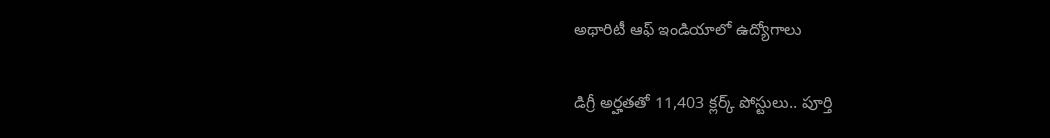అథారిటీ ఆఫ్ ఇండియాలో ఉద్యోగాలు

డిగ్రీ అర్హతతో 11,403 క్లర్క్ పోస్టులు.. పూర్తి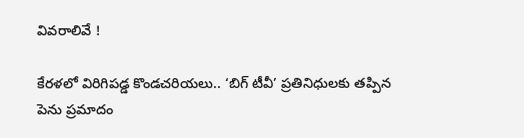వివరాలివే !

కేరళలో విరిగిపడ్డ కొండచరియలు.. ‘బిగ్ టీవీ’ ప్రతినిధులకు తప్పిన పెను ప్రమాదం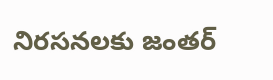నిరసనలకు జంతర్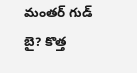మంతర్ గుడ్ బై? కొత్త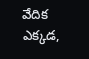వేదిక ఎక్కడ,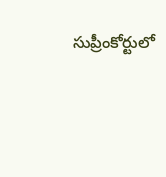సుప్రీంకోర్టులో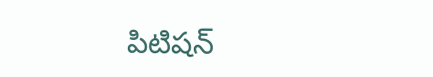పిటిషన్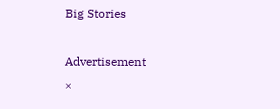Big Stories

Advertisement
×